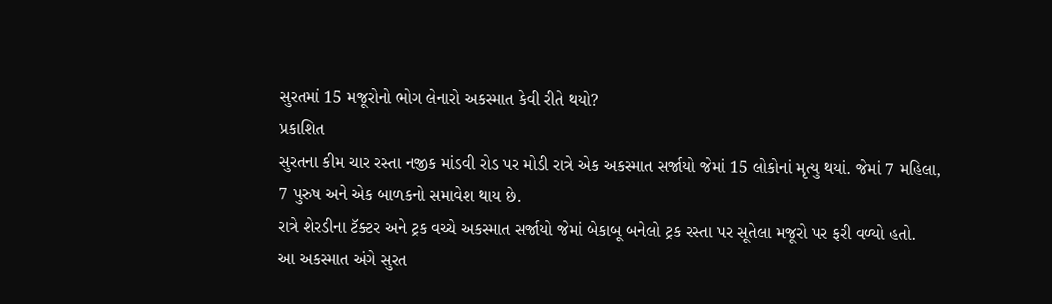સુરતમાં 15 મજૂરોનો ભોગ લેનારો અકસ્માત કેવી રીતે થયો?
પ્રકાશિત
સુરતના કીમ ચાર રસ્તા નજીક માંડવી રોડ પર મોડી રાત્રે એક અકસ્માત સર્જાયો જેમાં 15 લોકોનાં મૃત્યુ થયાં. જેમાં 7 મહિલા, 7 પુરુષ અને એક બાળકનો સમાવેશ થાય છે.
રાત્રે શેરડીના ટૅક્ટર અને ટ્રક વચ્ચે અકસ્માત સર્જાયો જેમાં બેકાબૂ બનેલો ટ્રક રસ્તા પર સૂતેલા મજૂરો પર ફરી વળ્યો હતો.
આ અકસ્માત અંગે સુરત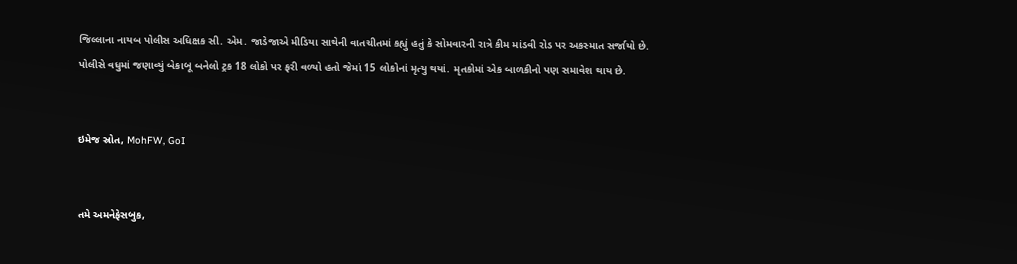જિલ્લાના નાયબ પોલીસ અધિક્ષક સી. એમ. જાડેજાએ મીડિયા સાથેની વાતચીતમાં કહ્યું હતું કે સોમવારની રાત્રે કીમ માંડવી રોડ પર અકસ્માત સર્જાયો છે.
પોલીસે વધુમાં જણાવ્યું બેકાબૂ બનેલો ટ્રક 18 લોકો પર ફરી વળ્યો હતો જેમાં 15 લોકોનાં મૃત્યુ થયાં. મૃતકોમાં એક બાળકીનો પણ સમાવેશ થાય છે.


ઇમેજ સ્રોત, MohFW, GoI


તમે અમનેફેસબુક,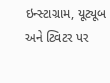ઇન્સ્ટાગ્રામ, યૂટ્યૂબ અને ટ્વિટર પર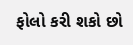ફોલો કરી શકો છો